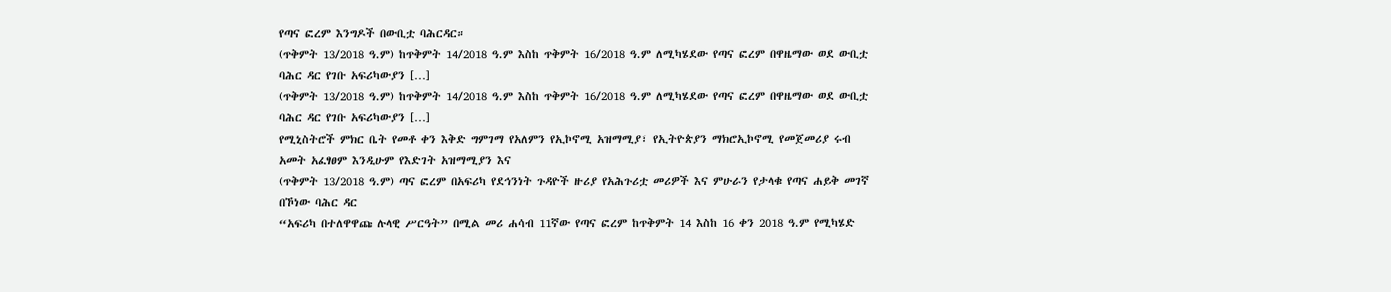የጣና ፎረም እንግዶች በውቢቷ ባሕርዳር።
(ጥቅምት 13/2018 ዓ.ም) ከጥቅምት 14/2018 ዓ.ም እስከ ጥቅምት 16/2018 ዓ.ም ለሚካሄደው የጣና ፎረም በዋዜማው ወደ ውቢቷ ባሕር ዳር የገቡ አፍሪካውያን […]
(ጥቅምት 13/2018 ዓ.ም) ከጥቅምት 14/2018 ዓ.ም እስከ ጥቅምት 16/2018 ዓ.ም ለሚካሄደው የጣና ፎረም በዋዜማው ወደ ውቢቷ ባሕር ዳር የገቡ አፍሪካውያን […]
የሚኒስትሮች ምክር ቤት የመቶ ቀን እቅድ ግምገማ የአለምን የኢኮኖሚ አዝማሚያ፣ የኢትዮጵያን ማክሮኢኮኖሚ የመጀመሪያ ሩብ አመት አፈፃፀም እንዲሁም የእድገት አዝማሚያን እና
(ጥቅምት 13/2018 ዓ.ም) ጣና ፎረም በአፍሪካ የደኅንነት ጉዳዮች ዙሪያ የአሕጉሪቷ መሪዎች እና ምሁራን የታላቁ የጣና ሐይቅ መገኛ በኾነው ባሕር ዳር
“አፍሪካ በተለዋዋጩ ሉላዊ ሥርዓት” በሚል መሪ ሐሳብ 11ኛው የጣና ፎረም ከጥቅምት 14 እስከ 16 ቀን 2018 ዓ.ም የሚካሄድ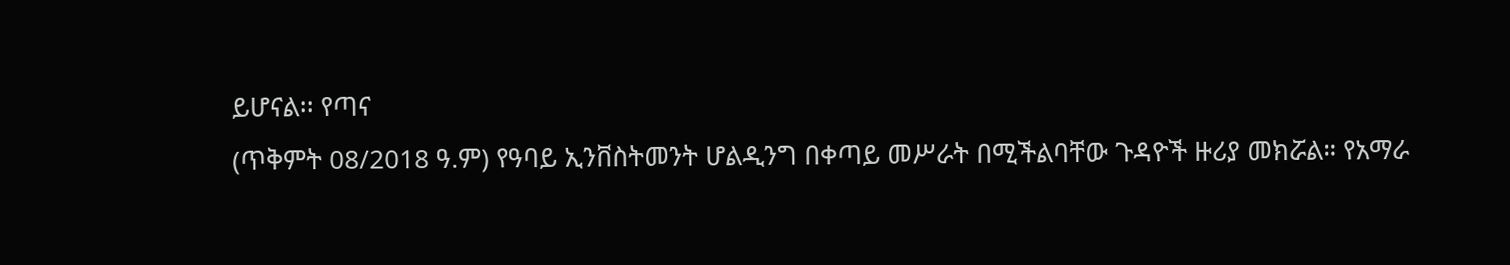ይሆናል፡፡ የጣና
(ጥቅምት 08/2018 ዓ.ም) የዓባይ ኢንቨስትመንት ሆልዲንግ በቀጣይ መሥራት በሚችልባቸው ጉዳዮች ዙሪያ መክሯል። የአማራ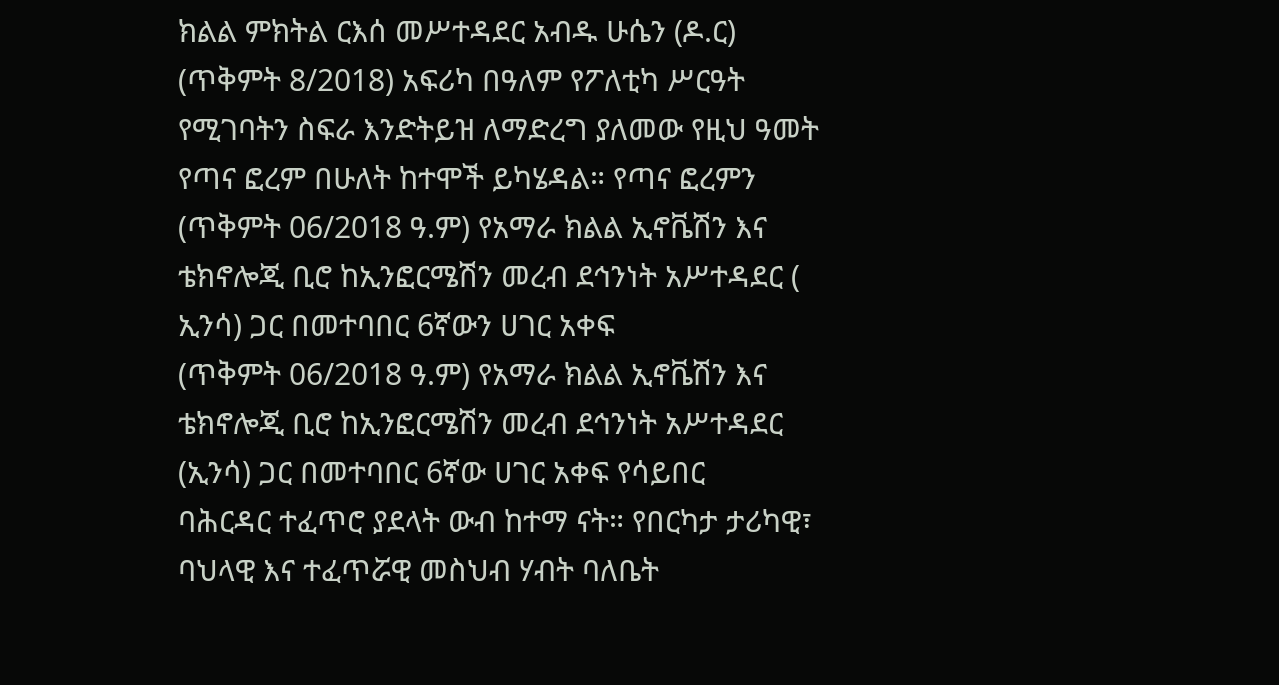ክልል ምክትል ርእሰ መሥተዳደር አብዱ ሁሴን (ዶ.ር)
(ጥቅምት 8/2018) አፍሪካ በዓለም የፖለቲካ ሥርዓት የሚገባትን ስፍራ እንድትይዝ ለማድረግ ያለመው የዚህ ዓመት የጣና ፎረም በሁለት ከተሞች ይካሄዳል። የጣና ፎረምን
(ጥቅምት 06/2018 ዓ.ም) የአማራ ክልል ኢኖቬሽን እና ቴክኖሎጂ ቢሮ ከኢንፎርሜሽን መረብ ደኅንነት አሥተዳደር ( ኢንሳ) ጋር በመተባበር 6ኛውን ሀገር አቀፍ
(ጥቅምት 06/2018 ዓ.ም) የአማራ ክልል ኢኖቬሽን እና ቴክኖሎጂ ቢሮ ከኢንፎርሜሽን መረብ ደኅንነት አሥተዳደር (ኢንሳ) ጋር በመተባበር 6ኛው ሀገር አቀፍ የሳይበር
ባሕርዳር ተፈጥሮ ያደላት ውብ ከተማ ናት። የበርካታ ታሪካዊ፣ ባህላዊ እና ተፈጥሯዊ መስህብ ሃብት ባለቤት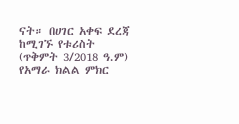ናት። በሀገር አቀፍ ደረጃ ከሚገኙ የቱሪስት
(ጥቅምት 3/2018 ዓ.ም) የአማራ ክልል ምክር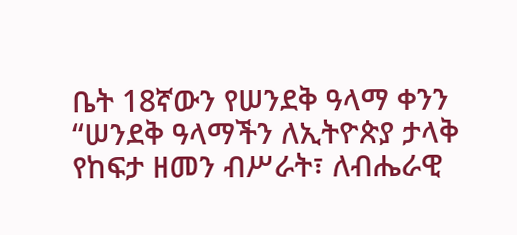ቤት 18ኛውን የሠንደቅ ዓላማ ቀንን “ሠንደቅ ዓላማችን ለኢትዮጵያ ታላቅ የከፍታ ዘመን ብሥራት፣ ለብሔራዊ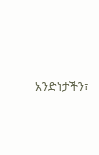አንድነታችን፣